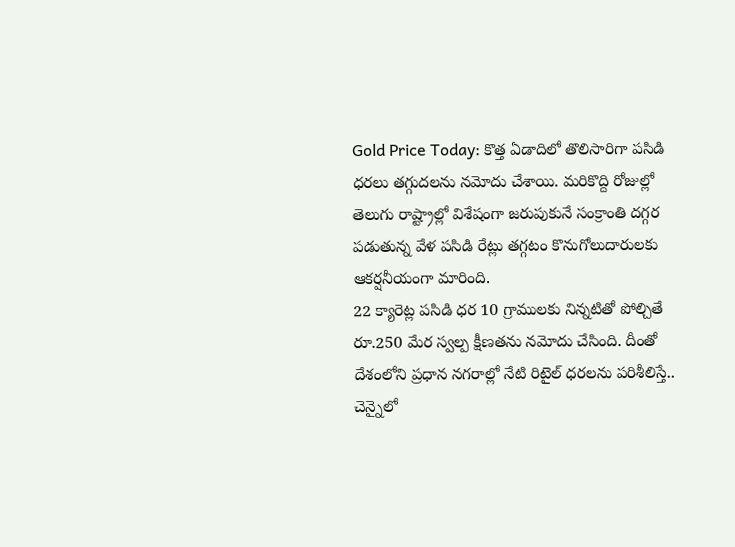Gold Price Today: కొత్త ఏడాదిలో తొలిసారిగా పసిడి ధరలు తగ్గుదలను నమోదు చేశాయి. మరికొద్ది రోజుల్లో తెలుగు రాష్ట్రాల్లో విశేషంగా జరుపుకునే సంక్రాంతి దగ్గర పడుతున్న వేళ పసిడి రేట్లు తగ్గటం కొనుగోలుదారులకు ఆకర్షనీయంగా మారింది.
22 క్యారెట్ల పసిడి ధర 10 గ్రాములకు నిన్నటితో పోల్చితే రూ.250 మేర స్వల్ప క్షీణతను నమోదు చేసింది. దీంతో దేశంలోని ప్రధాన నగరాల్లో నేటి రిటైల్ ధరలను పరిశీలిస్తే.. చెన్నైలో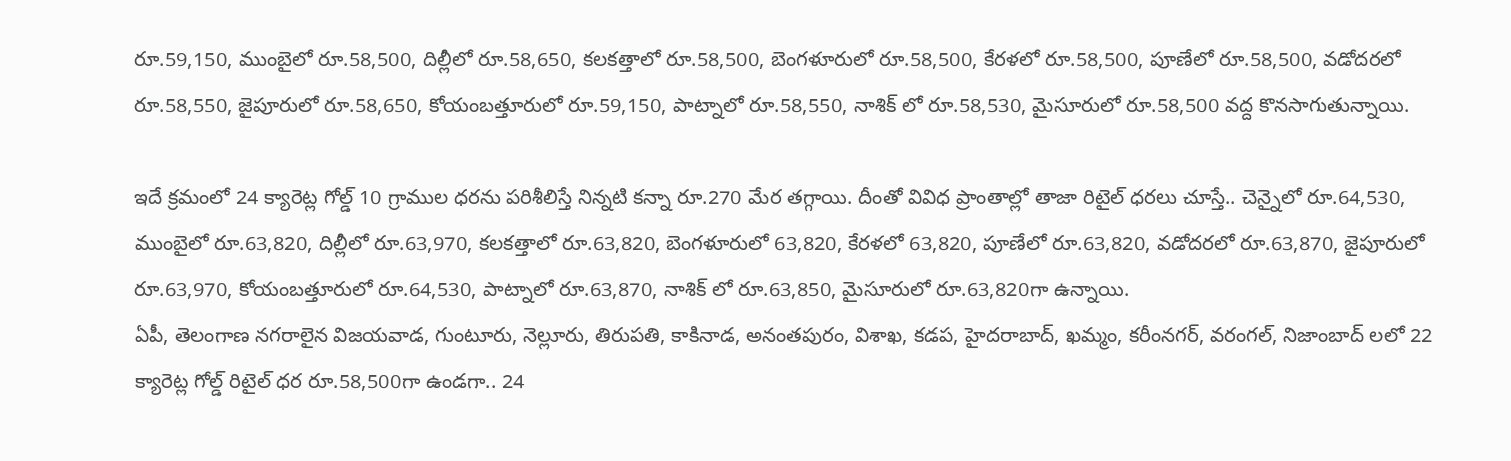రూ.59,150, ముంబైలో రూ.58,500, దిల్లీలో రూ.58,650, కలకత్తాలో రూ.58,500, బెంగళూరులో రూ.58,500, కేరళలో రూ.58,500, పూణేలో రూ.58,500, వడోదరలో రూ.58,550, జైపూరులో రూ.58,650, కోయంబత్తూరులో రూ.59,150, పాట్నాలో రూ.58,550, నాశిక్ లో రూ.58,530, మైసూరులో రూ.58,500 వద్ద కొనసాగుతున్నాయి.

ఇదే క్రమంలో 24 క్యారెట్ల గోల్డ్ 10 గ్రాముల ధరను పరిశీలిస్తే నిన్నటి కన్నా రూ.270 మేర తగ్గాయి. దీంతో వివిధ ప్రాంతాల్లో తాజా రిటైల్ ధరలు చూస్తే.. చెన్నైలో రూ.64,530, ముంబైలో రూ.63,820, దిల్లీలో రూ.63,970, కలకత్తాలో రూ.63,820, బెంగళూరులో 63,820, కేరళలో 63,820, పూణేలో రూ.63,820, వడోదరలో రూ.63,870, జైపూరులో రూ.63,970, కోయంబత్తూరులో రూ.64,530, పాట్నాలో రూ.63,870, నాశిక్ లో రూ.63,850, మైసూరులో రూ.63,820గా ఉన్నాయి.
ఏపీ, తెలంగాణ నగరాలైన విజయవాడ, గుంటూరు, నెల్లూరు, తిరుపతి, కాకినాడ, అనంతపురం, విశాఖ, కడప, హైదరాబాద్, ఖమ్మం, కరీంనగర్, వరంగల్, నిజాంబాద్ లలో 22 క్యారెట్ల గోల్డ్ రిటైల్ ధర రూ.58,500గా ఉండగా.. 24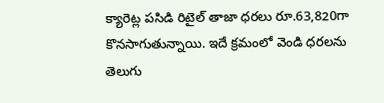క్యారెట్ల పసిడి రిటైల్ తాజా ధరలు రూ.63,820గా కొనసాగుతున్నాయి. ఇదే క్రమంలో వెండి ధరలను తెలుగు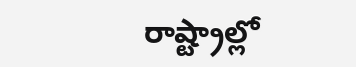రాష్ట్రాల్లో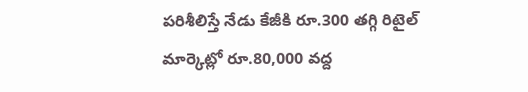పరిశీలిస్తే నేడు కేజీకి రూ.300 తగ్గి రిటైల్ మార్కెట్లో రూ.80,000 వద్ద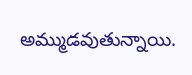అమ్ముడవుతున్నాయి.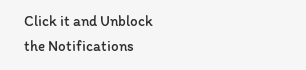Click it and Unblock the Notifications